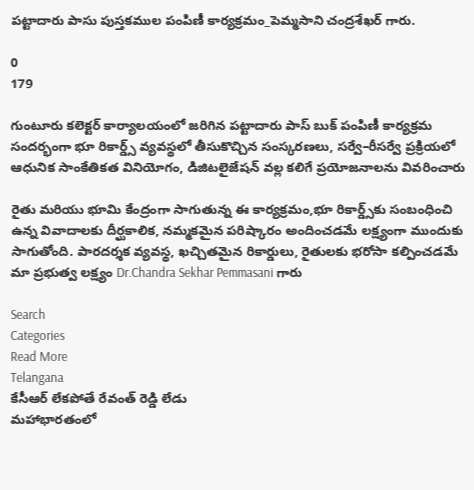పట్టాదారు పాసు పుస్తకముల పంపిణీ కార్యక్రమం_పెమ్మసాని చంద్రశేఖర్ గారు.

0
179

గుంటూరు కలెక్టర్ కార్యాలయంలో జరిగిన పట్టాదారు పాస్ బుక్ పంపిణీ కార్యక్రమ సందర్భంగా భూ రికార్డ్స్ వ్యవస్థలో తీసుకొచ్చిన సంస్కరణలు, సర్వే–రీసర్వే ప్రక్రియలో ఆధునిక సాంకేతికత వినియోగం, డిజిటలైజేషన్ వల్ల కలిగే ప్రయోజనాలను వివరించారు

రైతు మరియు భూమి కేంద్రంగా సాగుతున్న ఈ కార్యక్రమం,భూ రికార్డ్స్‌కు సంబంధించి ఉన్న వివాదాలకు దీర్ఘకాలిక, నమ్మకమైన పరిష్కారం అందించడమే లక్ష్యంగా ముందుకు సాగుతోంది. పారదర్శక వ్యవస్థ, ఖచ్చితమైన రికార్డులు, రైతులకు భరోసా కల్పించడమే మా ప్రభుత్వ లక్ష్యం Dr.Chandra Sekhar Pemmasani గారు

Search
Categories
Read More
Telangana
కేసీఆర్ లేకపోతే రేవంత్ రెడ్డి లేడు
మహాభారతంలో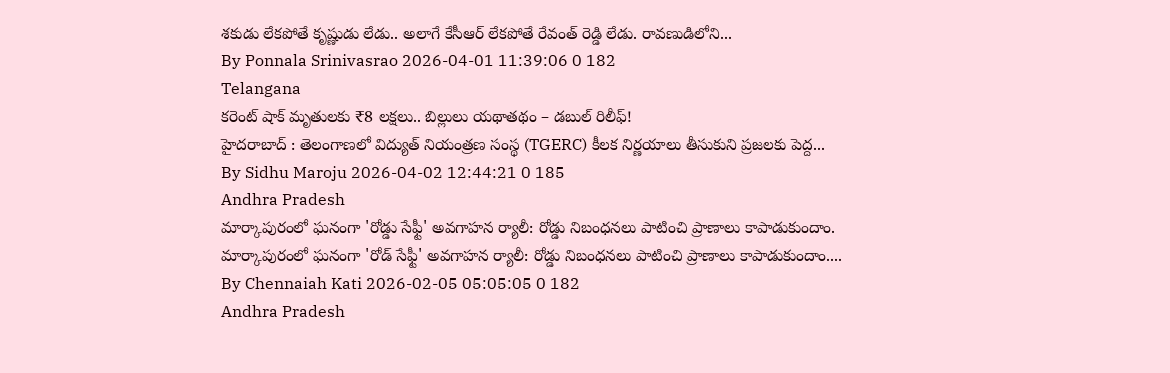శకుడు లేకపోతే కృష్ణుడు లేడు.. అలాగే కేసీఆర్ లేకపోతే రేవంత్ రెడ్డి లేడు. రావణుడిలోని...
By Ponnala Srinivasrao 2026-04-01 11:39:06 0 182
Telangana
కరెంట్ షాక్ మృతులకు ₹8 లక్షలు.. బిల్లులు యథాతథం – డబుల్ రిలీఫ్!
హైదరాబాద్ : తెలంగాణలో విద్యుత్ నియంత్రణ సంస్థ (TGERC) కీలక నిర్ణయాలు తీసుకుని ప్రజలకు పెద్ద...
By Sidhu Maroju 2026-04-02 12:44:21 0 185
Andhra Pradesh
మార్కాపురంలో ఘనంగా 'రోడ్డు సేఫ్టీ' అవగాహన ర్యాలీ: రోడ్డు నిబంధనలు పాటించి ప్రాణాలు కాపాడుకుందాం.
మార్కాపురంలో ఘనంగా 'రోడ్ సేఫ్టీ' అవగాహన ర్యాలీ: రోడ్డు నిబంధనలు పాటించి ప్రాణాలు కాపాడుకుందాం....
By Chennaiah Kati 2026-02-05 05:05:05 0 182
Andhra Pradesh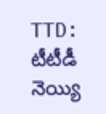TTD: టీటీడీ నెయ్యి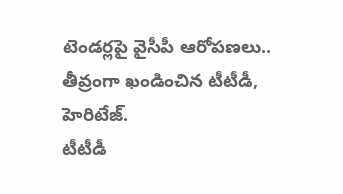టెండర్లపై వైసీపీ ఆరోపణలు.. తీవ్రంగా ఖండించిన టీటీడీ, హెరిటేజ్.
టీటీడీ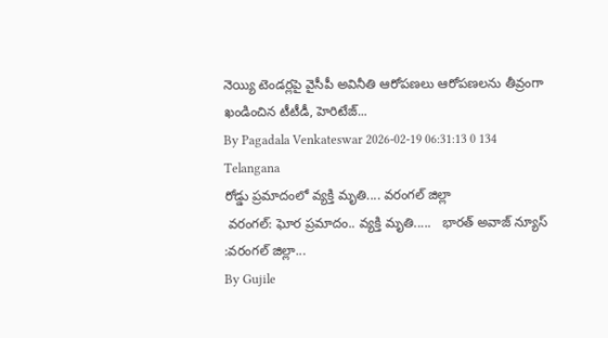నెయ్యి టెండర్లపై వైసీపీ అవినీతి ఆరోపణలు ఆరోపణలను తీవ్రంగా ఖండించిన టీటీడీ, హెరిటేజ్...
By Pagadala Venkateswar 2026-02-19 06:31:13 0 134
Telangana
రోడ్డు ప్రమాదంలో వ్యక్తి మృతి.... వరంగల్ జిల్లా
 వరంగల్: ఘోర ప్రమాదం.. వ్యక్తి మృతి.....   భారత్ అవాజ్ న్యూస్ :వరంగల్ జిల్లా...
By Gujile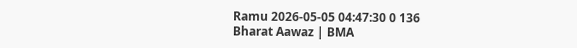Ramu 2026-05-05 04:47:30 0 136
Bharat Aawaz | BMA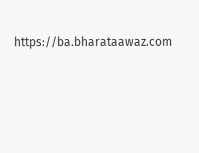https://ba.bharataawaz.com